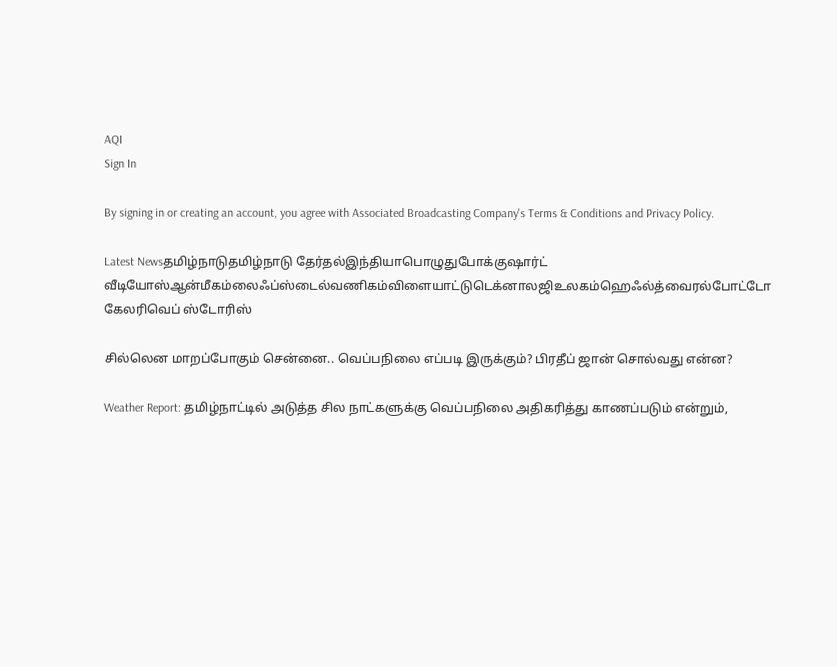AQI
Sign In

By signing in or creating an account, you agree with Associated Broadcasting Company's Terms & Conditions and Privacy Policy.

Latest Newsதமிழ்நாடுதமிழ்நாடு தேர்தல்இந்தியாபொழுதுபோக்குஷார்ட் வீடியோஸ்ஆன்மீகம்லைஃப்ஸ்டைல்வணிகம்விளையாட்டுடெக்னாலஜிஉலகம்ஹெஃல்த்வைரல்போட்டோ கேலரிவெப் ஸ்டோரிஸ்

சில்லென மாறப்போகும் சென்னை.. வெப்பநிலை எப்படி இருக்கும்? பிரதீப் ஜான் சொல்வது என்ன?

Weather Report: தமிழ்நாட்டில் அடுத்த சில நாட்களுக்கு வெப்பநிலை அதிகரித்து காணப்படும் என்றும்,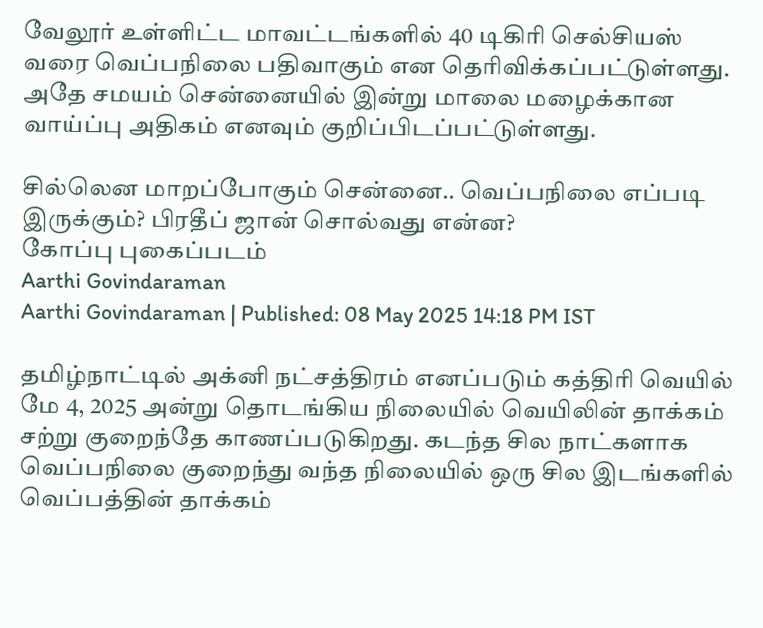வேலூர் உள்ளிட்ட மாவட்டங்களில் 40 டிகிரி செல்சியஸ் வரை வெப்பநிலை பதிவாகும் என தெரிவிக்கப்பட்டுள்ளது. அதே சமயம் சென்னையில் இன்று மாலை மழைக்கான வாய்ப்பு அதிகம் எனவும் குறிப்பிடப்பட்டுள்ளது.

சில்லென மாறப்போகும் சென்னை.. வெப்பநிலை எப்படி இருக்கும்? பிரதீப் ஜான் சொல்வது என்ன?
கோப்பு புகைப்படம்
Aarthi Govindaraman
Aarthi Govindaraman | Published: 08 May 2025 14:18 PM IST

தமிழ்நாட்டில் அக்னி நட்சத்திரம் எனப்படும் கத்திரி வெயில் மே 4, 2025 அன்று தொடங்கிய நிலையில் வெயிலின் தாக்கம் சற்று குறைந்தே காணப்படுகிறது. கடந்த சில நாட்களாக வெப்பநிலை குறைந்து வந்த நிலையில் ஒரு சில இடங்களில் வெப்பத்தின் தாக்கம்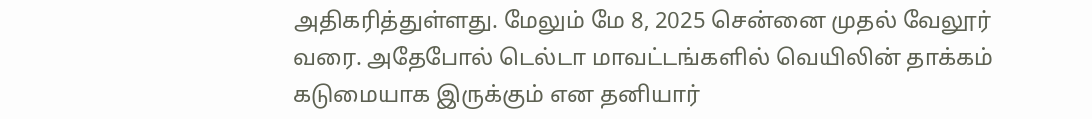அதிகரித்துள்ளது. மேலும் மே 8, 2025 சென்னை முதல் வேலூர் வரை. அதேபோல் டெல்டா மாவட்டங்களில் வெயிலின் தாக்கம் கடுமையாக இருக்கும் என தனியார்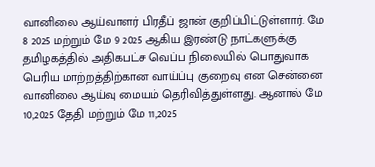வானிலை ஆய்வாளர் பிரதீப் ஜான் குறிப்பிட்டுள்ளார். மே 8 2025 மற்றும் மே 9 2025 ஆகிய இரண்டு நாட்களுக்கு தமிழகத்தில் அதிகபட்ச வெப்ப நிலையில் பொதுவாக பெரிய மாற்றத்திற்கான வாய்ப்பு குறைவு என சென்னை வானிலை ஆய்வு மையம் தெரிவித்துள்ளது. ஆனால் மே 10,2025 தேதி மற்றும் மே 11,2025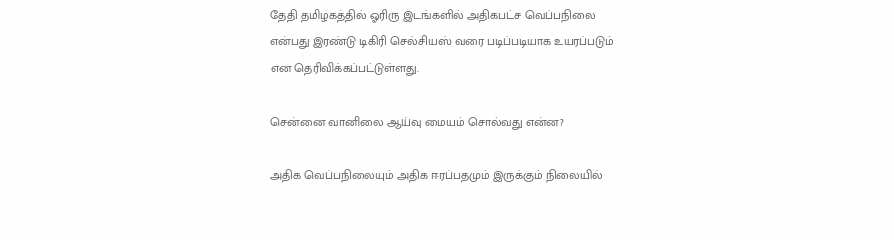தேதி தமிழகத்தில் ஓரிரு இடங்களில் அதிகபட்ச வெப்பநிலை என்பது இரண்டு டிகிரி செல்சியஸ் வரை படிப்படியாக உயரப்படும் என தெரிவிக்கப்பட்டுள்ளது.

சென்னை வானிலை ஆய்வு மையம் சொல்வது என்ன?

அதிக வெப்பநிலையும் அதிக ஈரப்பதமும் இருக்கும் நிலையில்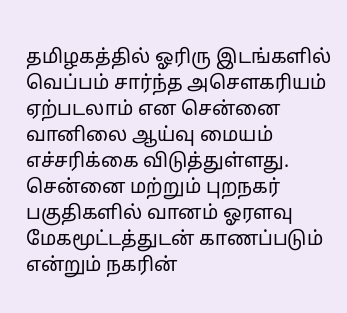தமிழகத்தில் ஓரிரு இடங்களில் வெப்பம் சார்ந்த அசௌகரியம் ஏற்படலாம் என சென்னை வானிலை ஆய்வு மையம் எச்சரிக்கை விடுத்துள்ளது. சென்னை மற்றும் புறநகர் பகுதிகளில் வானம் ஓரளவு மேகமூட்டத்துடன் காணப்படும் என்றும் நகரின்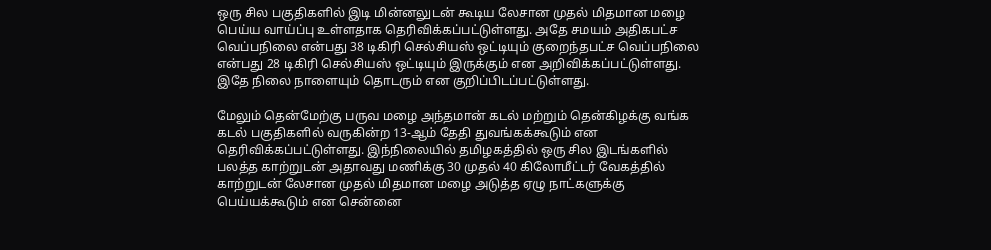ஒரு சில பகுதிகளில் இடி மின்னலுடன் கூடிய லேசான முதல் மிதமான மழை பெய்ய வாய்ப்பு உள்ளதாக தெரிவிக்கப்பட்டுள்ளது. அதே சமயம் அதிகபட்ச வெப்பநிலை என்பது 38 டிகிரி செல்சியஸ் ஒட்டியும் குறைந்தபட்ச வெப்பநிலை என்பது 28 டிகிரி செல்சியஸ் ஒட்டியும் இருக்கும் என அறிவிக்கப்பட்டுள்ளது. இதே நிலை நாளையும் தொடரும் என குறிப்பிடப்பட்டுள்ளது.

மேலும் தென்மேற்கு பருவ மழை அந்தமான் கடல் மற்றும் தென்கிழக்கு வங்க கடல் பகுதிகளில் வருகின்ற 13-ஆம் தேதி துவங்கக்கூடும் என தெரிவிக்கப்பட்டுள்ளது. இந்நிலையில் தமிழகத்தில் ஒரு சில இடங்களில் பலத்த காற்றுடன் அதாவது மணிக்கு 30 முதல் 40 கிலோமீட்டர் வேகத்தில் காற்றுடன் லேசான முதல் மிதமான மழை அடுத்த ஏழு நாட்களுக்கு பெய்யக்கூடும் என சென்னை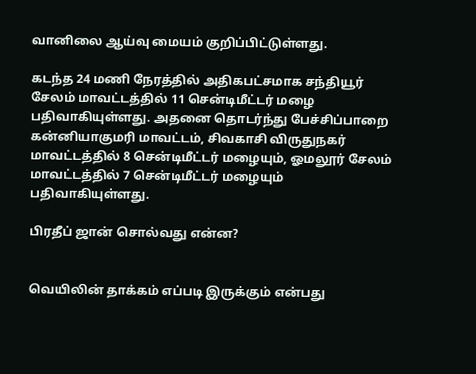வானிலை ஆய்வு மையம் குறிப்பிட்டுள்ளது.

கடந்த 24 மணி நேரத்தில் அதிகபட்சமாக சந்தியூர் சேலம் மாவட்டத்தில் 11 சென்டிமீட்டர் மழை பதிவாகியுள்ளது. அதனை தொடர்ந்து பேச்சிப்பாறை கன்னியாகுமரி மாவட்டம், சிவகாசி விருதுநகர் மாவட்டத்தில் 8 சென்டிமீட்டர் மழையும், ஓமலூர் சேலம் மாவட்டத்தில் 7 சென்டிமீட்டர் மழையும் பதிவாகியுள்ளது.

பிரதீப் ஜான் சொல்வது என்ன?


வெயிலின் தாக்கம் எப்படி இருக்கும் என்பது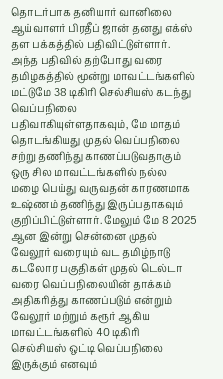தொடர்பாக தனியார் வானிலை ஆய்வாளர் பிரதீப் ஜான் தனது எக்ஸ் தள பக்கத்தில் பதிவிட்டுள்ளார். அந்த பதிவில் தற்போது வரை தமிழகத்தில் மூன்று மாவட்டங்களில் மட்டுமே 38 டிகிரி செல்சியஸ் கடந்து வெப்பநிலை பதிவாகியுள்ளதாகவும், மே மாதம் தொடங்கியது முதல் வெப்பநிலை சற்று தணிந்து காணப்படுவதாகும் ஒரு சில மாவட்டங்களில் நல்ல மழை பெய்து வருவதன் காரணமாக உஷ்ணம் தணிந்து இருப்பதாகவும் குறிப்பிட்டுள்ளார். மேலும் மே 8 2025 ஆன இன்று சென்னை முதல் வேலூர் வரையும் வட தமிழ்நாடு கடலோர பகுதிகள் முதல் டெல்டா வரை வெப்பநிலையின் தாக்கம் அதிகரித்து காணப்படும் என்றும் வேலூர் மற்றும் கரூர் ஆகிய மாவட்டங்களில் 40 டிகிரி செல்சியஸ் ஒட்டி வெப்பநிலை இருக்கும் எனவும்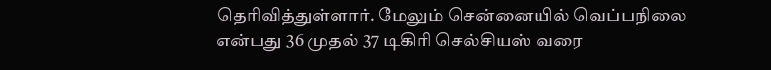தெரிவித்துள்ளார். மேலும் சென்னையில் வெப்பநிலை என்பது 36 முதல் 37 டிகிரி செல்சியஸ் வரை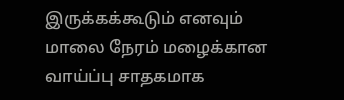இருக்கக்கூடும் எனவும் மாலை நேரம் மழைக்கான வாய்ப்பு சாதகமாக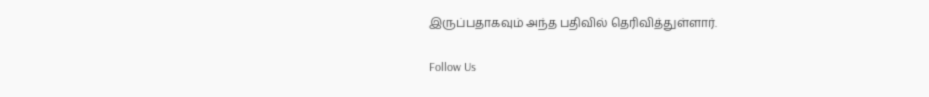இருப்பதாகவும் அந்த பதிவில் தெரிவித்துள்ளார்.

Follow Us